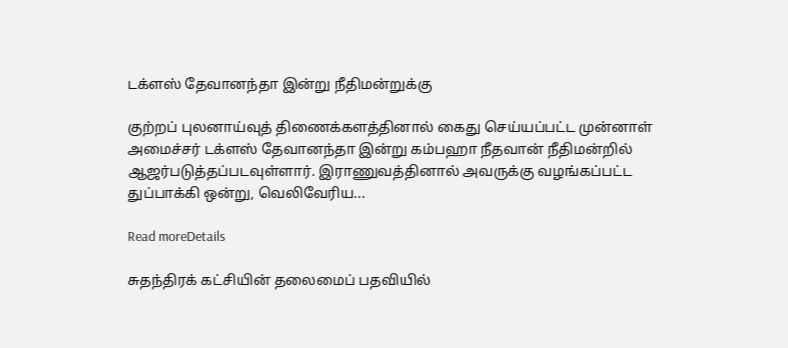டக்ளஸ் தேவானந்தா இன்று நீதிமன்றுக்கு

குற்றப் புலனாய்வுத் திணைக்களத்தினால் கைது செய்யப்பட்ட முன்னாள் அமைச்சர் டக்ளஸ் தேவானந்தா இன்று கம்பஹா நீதவான் நீதிமன்றில் ஆஜர்படுத்தப்படவுள்ளார். இராணுவத்தினால் அவருக்கு வழங்கப்பட்ட துப்பாக்கி ஒன்று, வெலிவேரிய...

Read moreDetails

சுதந்திரக் கட்சியின் தலைமைப் பதவியில்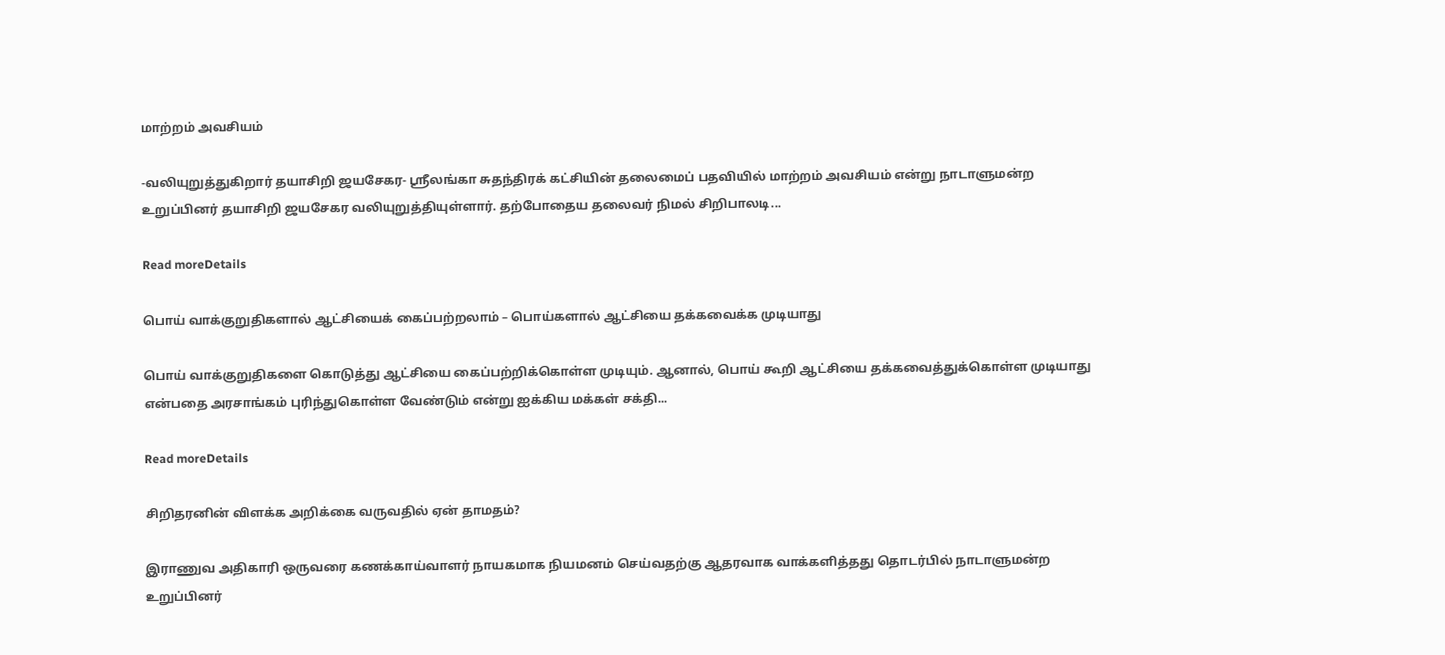மாற்றம் அவசியம்

-வலியுறுத்துகிறார் தயாசிறி ஜயசேகர- ஸ்ரீலங்கா சுதந்திரக் கட்சியின் தலைமைப் பதவியில் மாற்றம் அவசியம் என்று நாடாளுமன்ற உறுப்பினர் தயாசிறி ஜயசேகர வலியுறுத்தியுள்ளார். தற்போதைய தலைவர் நிமல் சிறிபாலடி...

Read moreDetails

பொய் வாக்குறுதிகளால் ஆட்சியைக் கைப்பற்றலாம் – பொய்களால் ஆட்சியை தக்கவைக்க முடியாது

பொய் வாக்குறுதிகளை கொடுத்து ஆட்சியை கைப்பற்றிக்கொள்ள முடியும். ஆனால், பொய் கூறி ஆட்சியை தக்கவைத்துக்கொள்ள முடியாது என்பதை அரசாங்கம் புரிந்துகொள்ள வேண்டும் என்று ஐக்கிய மக்கள் சக்தி...

Read moreDetails

சிறிதரனின் விளக்க அறிக்கை வருவதில் ஏன் தாமதம்?

இராணுவ அதிகாரி ஒருவரை கணக்காய்வாளர் நாயகமாக நியமனம் செய்வதற்கு ஆதரவாக வாக்களித்தது தொடர்பில் நாடாளுமன்ற உறுப்பினர்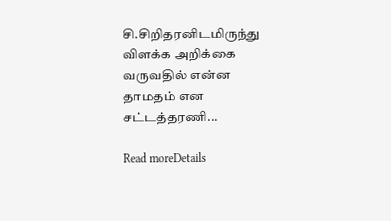சி.சிறிதரனிடமிருந்து விளக்க அறிக்கை வருவதில் என்ன தாமதம் என சட்டத்தரணி...

Read moreDetails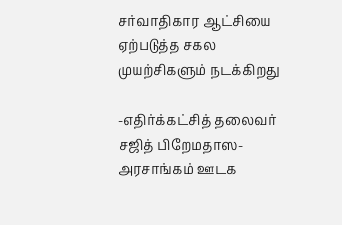சர்வாதிகார ஆட்சியை ஏற்படுத்த சகல முயற்சிகளும் நடக்கிறது

-எதிர்க்கட்சித் தலைவர் சஜித் பிறேமதாஸ- அரசாங்கம் ஊடக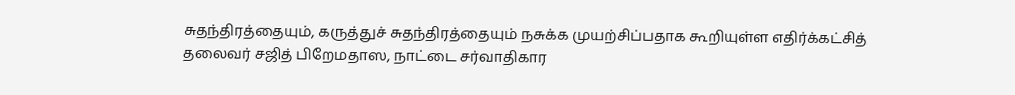சுதந்திரத்தையும், கருத்துச் சுதந்திரத்தையும் நசுக்க முயற்சிப்பதாக கூறியுள்ள எதிர்க்கட்சித் தலைவர் சஜித் பிறேமதாஸ, நாட்டை சர்வாதிகார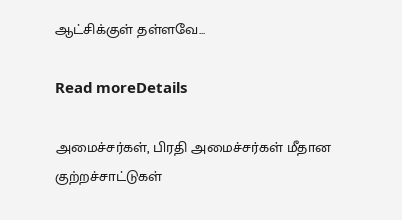ஆட்சிக்குள் தள்ளவே...

Read moreDetails

அமைச்சர்கள், பிரதி அமைச்சர்கள் மீதான குற்றச்சாட்டுகள்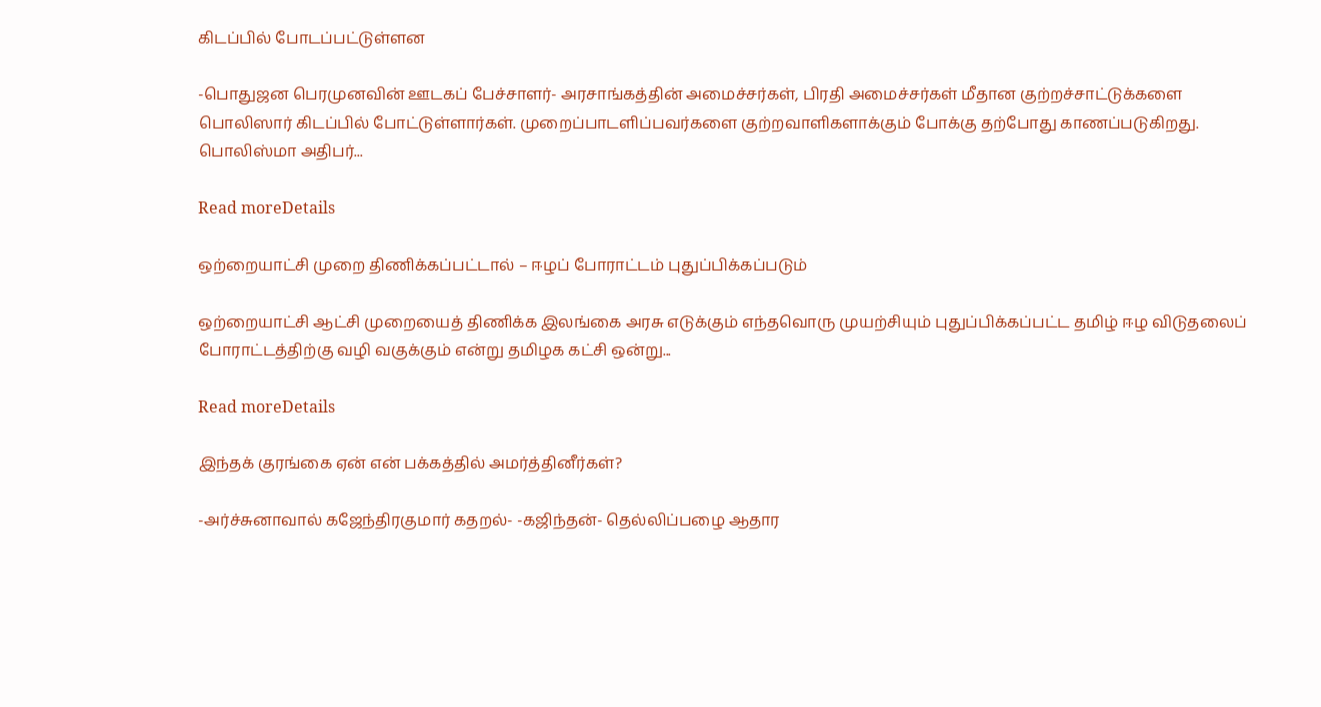கிடப்பில் போடப்பட்டுள்ளன

-பொதுஜன பெரமுனவின் ஊடகப் பேச்சாளர்- அரசாங்கத்தின் அமைச்சர்கள், பிரதி அமைச்சர்கள் மீதான குற்றச்சாட்டுக்களை பொலிஸார் கிடப்பில் போட்டுள்ளார்கள். முறைப்பாடளிப்பவர்களை குற்றவாளிகளாக்கும் போக்கு தற்போது காணப்படுகிறது. பொலிஸ்மா அதிபர்...

Read moreDetails

ஒற்றையாட்சி முறை திணிக்கப்பட்டால் – ஈழப் போராட்டம் புதுப்பிக்கப்படும்

ஒற்றையாட்சி ஆட்சி முறையைத் திணிக்க இலங்கை அரசு எடுக்கும் எந்தவொரு முயற்சியும் புதுப்பிக்கப்பட்ட தமிழ் ஈழ விடுதலைப் போராட்டத்திற்கு வழி வகுக்கும் என்று தமிழக கட்சி ஒன்று...

Read moreDetails

இந்தக் குரங்கை ஏன் என் பக்கத்தில் அமர்த்தினீர்கள்?

-அர்ச்சுனாவால் கஜேந்திரகுமார் கதறல்- -கஜிந்தன்- தெல்லிப்பழை ஆதார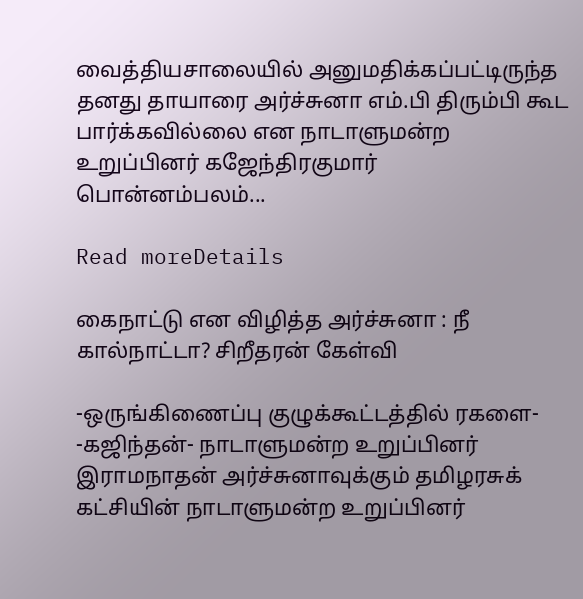வைத்தியசாலையில் அனுமதிக்கப்பட்டிருந்த தனது தாயாரை அர்ச்சுனா எம்.பி திரும்பி கூட பார்க்கவில்லை என நாடாளுமன்ற உறுப்பினர் கஜேந்திரகுமார் பொன்னம்பலம்...

Read moreDetails

கைநாட்டு என விழித்த அர்ச்சுனா : நீ கால்நாட்டா? சிறீதரன் கேள்வி

-ஒருங்கிணைப்பு குழுக்கூட்டத்தில் ரகளை- -கஜிந்தன்- நாடாளுமன்ற உறுப்பினர் இராமநாதன் அர்ச்சுனாவுக்கும் தமிழரசுக் கட்சியின் நாடாளுமன்ற உறுப்பினர்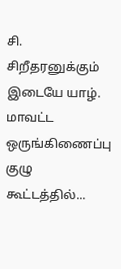சி. சிறீதரனுக்கும் இடையே யாழ். மாவட்ட ஒருங்கிணைப்பு குழு கூட்டத்தில்...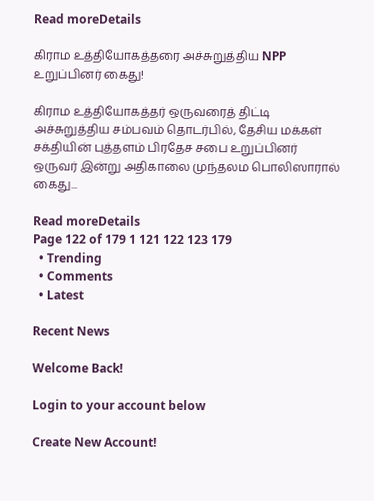Read moreDetails

கிராம உத்தியோகத்தரை அச்சுறுத்திய NPP உறுப்பினர் கைது!

கிராம உத்தியோகத்தர் ஒருவரைத் திட்டி அச்சுறுத்திய சம்பவம் தொடர்பில், தேசிய மக்கள் சக்தியின் புத்தளம் பிரதேச சபை உறுப்பினர் ஒருவர் இன்று அதிகாலை முந்தலம பொலிஸாரால் கைது...

Read moreDetails
Page 122 of 179 1 121 122 123 179
  • Trending
  • Comments
  • Latest

Recent News

Welcome Back!

Login to your account below

Create New Account!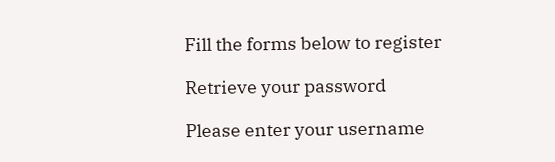Fill the forms below to register

Retrieve your password

Please enter your username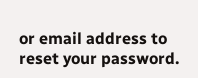or email address to reset your password.